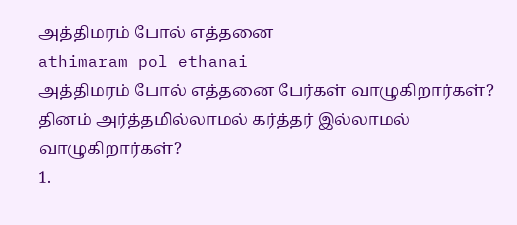அத்திமரம் போல் எத்தனை
athimaram pol ethanai
அத்திமரம் போல் எத்தனை பேர்கள் வாழுகிறார்கள்? தினம் அர்த்தமில்லாமல் கர்த்தர் இல்லாமல் வாழுகிறார்கள்?
1.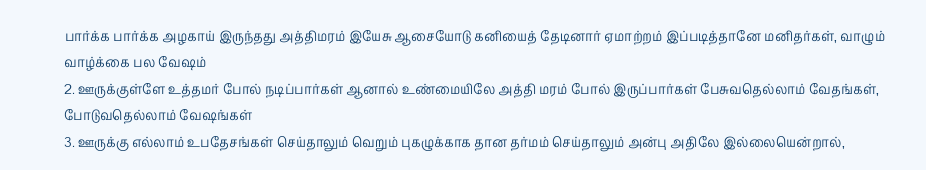பார்க்க பார்க்க அழகாய் இருந்தது அத்திமரம் இயேசு ஆசையோடு கனியைத் தேடினார் ஏமாற்றம் இப்படித்தானே மனிதர்கள், வாழும் வாழ்க்கை பல வேஷம்
2. ஊருக்குள்ளே உத்தமர் போல் நடிப்பார்கள் ஆனால் உண்மையிலே அத்தி மரம் போல் இருப்பார்கள் பேசுவதெல்லாம் வேதங்கள், போடுவதெல்லாம் வேஷங்கள்
3. ஊருக்கு எல்லாம் உபதேசங்கள் செய்தாலும் வெறும் புகழுக்காக தான தர்மம் செய்தாலும் அன்பு அதிலே இல்லையென்றால்,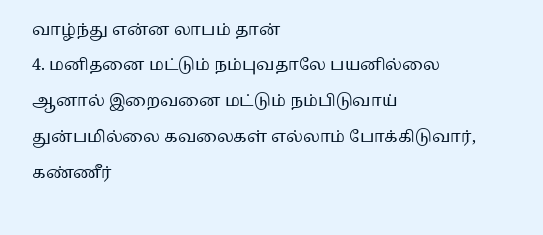வாழ்ந்து என்ன லாபம் தான்
4. மனிதனை மட்டும் நம்புவதாலே பயனில்லை ஆனால் இறைவனை மட்டும் நம்பிடுவாய் துன்பமில்லை கவலைகள் எல்லாம் போக்கிடுவார், கண்ணீர்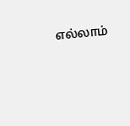எல்லாம்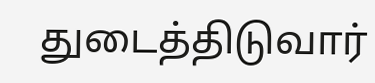துடைத்திடுவார்